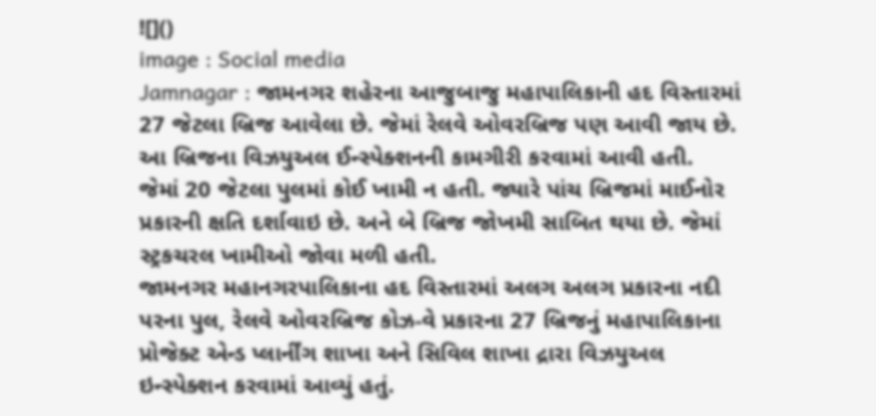![]()
image : Social media
Jamnagar : જામનગર શહેરના આજુબાજુ મહાપાલિકાની હદ વિસ્તારમાં 27 જેટલા બ્રિજ આવેલા છે. જેમાં રેલવે ઓવરબ્રિજ પણ આવી જાય છે. આ બ્રિજના વિઝયુઅલ ઈન્સ્પેક્શનની કામગીરી કરવામાં આવી હતી.
જેમાં 20 જેટલા પુલમાં કોઈ ખામી ન હતી. જ્યારે પાંચ બ્રિજમાં માઈનોર પ્રકારની ક્ષતિ દર્શાવાઇ છે. અને બે બ્રિજ જોખમી સાબિત થયા છે. જેમાં સ્ટ્રકચરલ ખામીઓ જોવા મળી હતી.
જામનગર મહાનગરપાલિકાના હદ વિસ્તારમાં અલગ અલગ પ્રકારના નદી પરના પુલ, રેલવે ઓવરબ્રિજ કોઝ-વે પ્રકારના 27 બ્રિજનું મહાપાલિકાના પ્રોજેક્ટ એન્ડ પ્લાર્નીંગ શાખા અને સિવિલ શાખા દ્રારા વિઝયુઅલ ઇન્સ્પેક્શન કરવામાં આવ્યું હતું.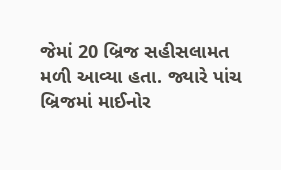જેમાં 20 બ્રિજ સહીસલામત મળી આવ્યા હતા. જ્યારે પાંચ બ્રિજમાં માઈનોર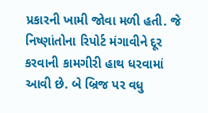પ્રકારની ખામી જોવા મળી હતી. જે નિષ્ણાંતોના રિપોર્ટ મંગાવીને દૂર કરવાની કામગીરી હાથ ધરવામાં આવી છે. બે બ્રિજ પર વધુ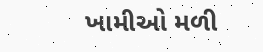ખામીઓ મળી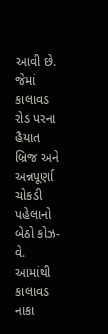આવી છે. જેમાં કાલાવડ રોડ પરના હૈયાત બ્રિજ અને અન્નપૂર્ણા ચોકડી પહેલાનો બેઠો કોઝ-વે. આમાંથી કાલાવડ નાકા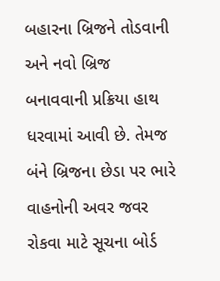બહારના બ્રિજને તોડવાની અને નવો બ્રિજ બનાવવાની પ્રક્રિયા હાથ ધરવામાં આવી છે. તેમજ બંને બ્રિજના છેડા પર ભારે વાહનોની અવર જવર રોકવા માટે સૂચના બોર્ડ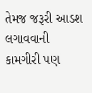તેમજ જરૂરી આડશ લગાવવાની કામગીરી પણ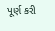પૂર્ણ કરી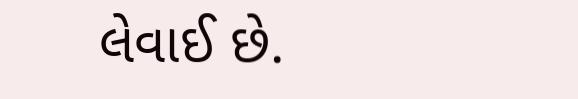લેવાઈ છે.